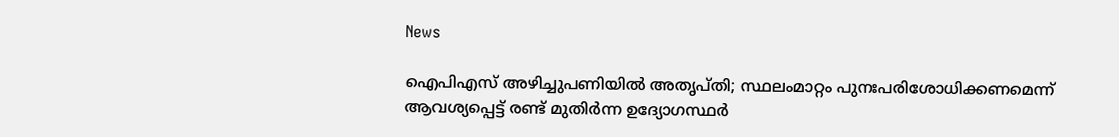News

ഐപിഎസ് അഴിച്ചുപണിയിൽ അതൃപ്തി; സ്ഥലംമാറ്റം പുനഃപരിശോധിക്കണമെന്ന് ആവശ്യപ്പെട്ട് രണ്ട് മുതിർന്ന ഉദ്യോഗസ്ഥർ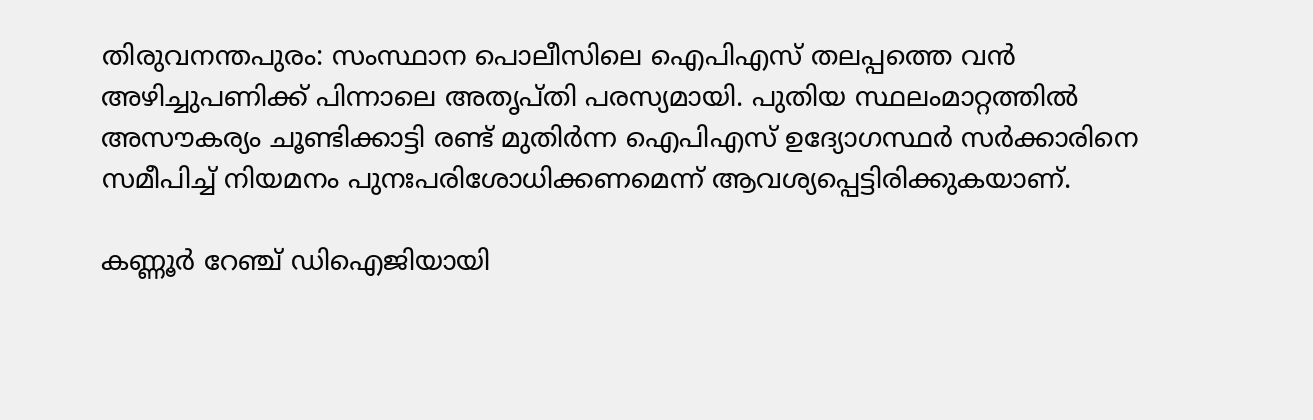തിരുവനന്തപുരം: സംസ്ഥാന പൊലീസിലെ ഐപിഎസ് തലപ്പത്തെ വൻ അഴിച്ചുപണിക്ക് പിന്നാലെ അതൃപ്തി പരസ്യമായി. പുതിയ സ്ഥലംമാറ്റത്തിൽ അസൗകര്യം ചൂണ്ടിക്കാട്ടി രണ്ട് മുതിർന്ന ഐപിഎസ് ഉദ്യോഗസ്ഥർ സർക്കാരിനെ സമീപിച്ച് നിയമനം പുനഃപരിശോധിക്കണമെന്ന് ആവശ്യപ്പെട്ടിരിക്കുകയാണ്.

കണ്ണൂർ റേഞ്ച് ഡിഐജിയായി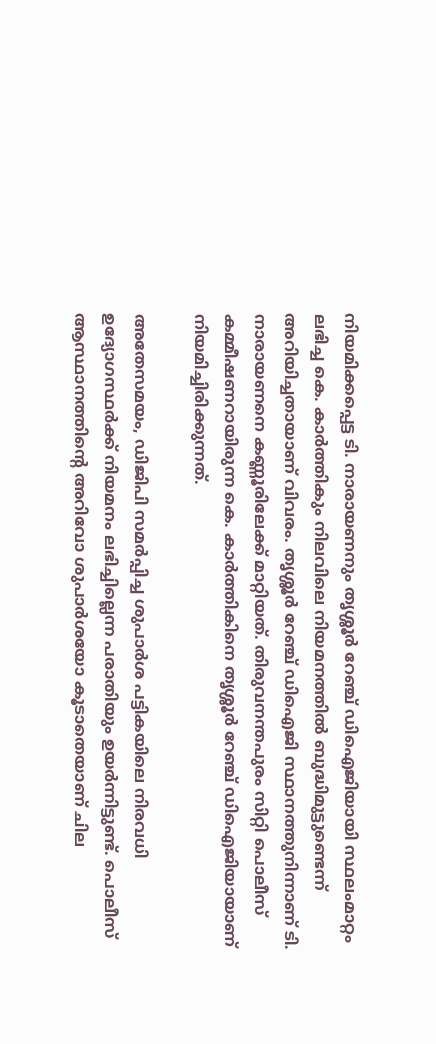നിയമിക്കപ്പെട്ട ടി. നാരായണനും തൃശ്ശൂർ റേഞ്ച് ഡിഐജിയായി സ്ഥലംമാറ്റം ലഭിച്ച കെ. കാർത്തികും നിലവിലെ നിയമനത്തിൽ ബുദ്ധിമുട്ടുണ്ടെന്ന് അറിയിച്ചതായാണ് വിവരം. തൃശ്ശൂർ റേഞ്ച് ഡിഐജി സ്ഥാനത്തുനിന്നാണ് ടി. നാരായണനെ കണ്ണൂരിലേക്ക് മാറ്റിയത്. തിരുവനന്തപുരം സിറ്റി പൊലീസ് കമ്മീഷണറായിരുന്ന കെ. കാർത്തികിനെ തൃശ്ശൂർ റേഞ്ച് ഡിഐജിയായാണ് നിയമിച്ചിരിക്കുന്നത്.

അതേസമയം, ഡിജിപി സമർപ്പിച്ച ശുപാർശ പട്ടികയിലെ നിരവധി ഉദ്യോഗസ്ഥർക്ക് നിയമനം ലഭിച്ചില്ലെന്ന പരാതിയും ഉയർന്നിട്ടുണ്ട്. പൊലീസ് ആസ്ഥാനത്തിന്റെ അറിവോ ശുപാർശയോ കൂടാതെയാണ് ചില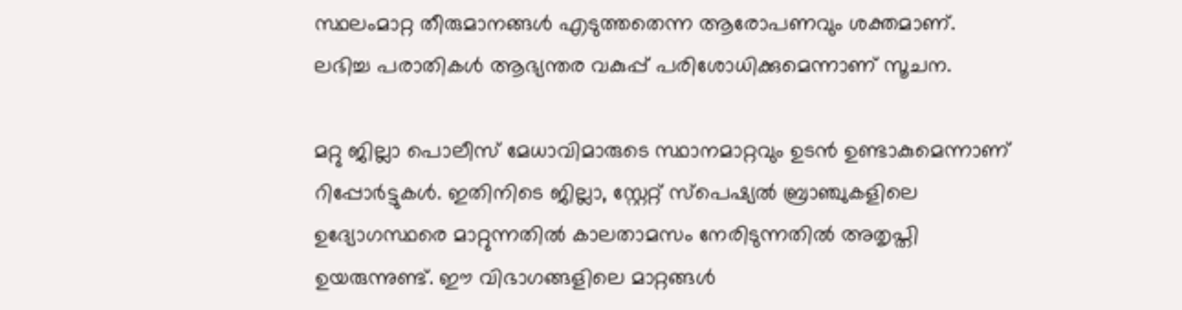സ്ഥലംമാറ്റ തീരുമാനങ്ങൾ എടുത്തതെന്ന ആരോപണവും ശക്തമാണ്. ലഭിച്ച പരാതികൾ ആഭ്യന്തര വകുപ്പ് പരിശോധിക്കുമെന്നാണ് സൂചന.

മറ്റു ജില്ലാ പൊലീസ് മേധാവിമാരുടെ സ്ഥാനമാറ്റവും ഉടൻ ഉണ്ടാകുമെന്നാണ് റിപ്പോർട്ടുകൾ. ഇതിനിടെ ജില്ലാ, സ്റ്റേറ്റ് സ്പെഷ്യൽ ബ്രാഞ്ചുകളിലെ ഉദ്യോഗസ്ഥരെ മാറ്റുന്നതിൽ കാലതാമസം നേരിടുന്നതിൽ അതൃപ്തി ഉയരുന്നുണ്ട്. ഈ വിഭാഗങ്ങളിലെ മാറ്റങ്ങൾ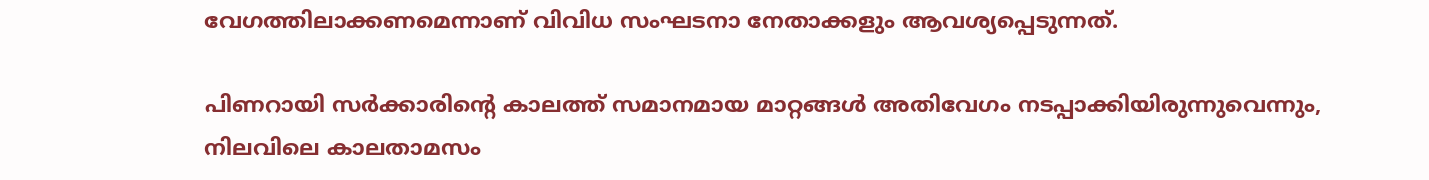വേഗത്തിലാക്കണമെന്നാണ് വിവിധ സംഘടനാ നേതാക്കളും ആവശ്യപ്പെടുന്നത്.

പിണറായി സർക്കാരിന്റെ കാലത്ത് സമാനമായ മാറ്റങ്ങൾ അതിവേഗം നടപ്പാക്കിയിരുന്നുവെന്നും, നിലവിലെ കാലതാമസം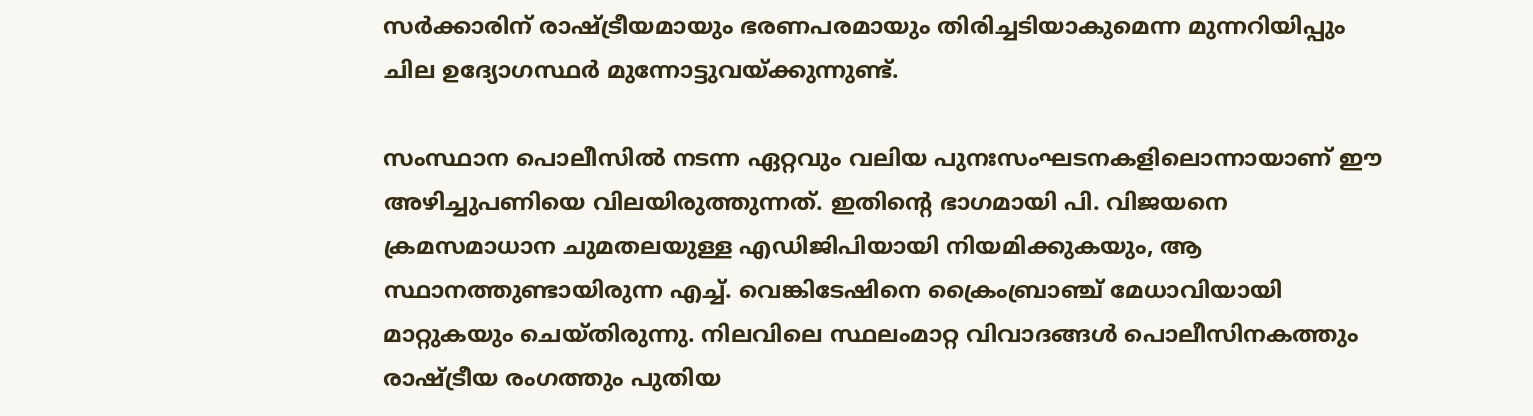സർക്കാരിന് രാഷ്ട്രീയമായും ഭരണപരമായും തിരിച്ചടിയാകുമെന്ന മുന്നറിയിപ്പും ചില ഉദ്യോഗസ്ഥർ മുന്നോട്ടുവയ്ക്കുന്നുണ്ട്.

സംസ്ഥാന പൊലീസിൽ നടന്ന ഏറ്റവും വലിയ പുനഃസംഘടനകളിലൊന്നായാണ് ഈ അഴിച്ചുപണിയെ വിലയിരുത്തുന്നത്. ഇതിന്റെ ഭാഗമായി പി. വിജയനെ ക്രമസമാധാന ചുമതലയുള്ള എഡിജിപിയായി നിയമിക്കുകയും, ആ സ്ഥാനത്തുണ്ടായിരുന്ന എച്ച്. വെങ്കിടേഷിനെ ക്രൈംബ്രാഞ്ച് മേധാവിയായി മാറ്റുകയും ചെയ്തിരുന്നു. നിലവിലെ സ്ഥലംമാറ്റ വിവാദങ്ങൾ പൊലീസിനകത്തും രാഷ്ട്രീയ രംഗത്തും പുതിയ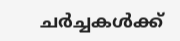ചർച്ചകൾക്ക്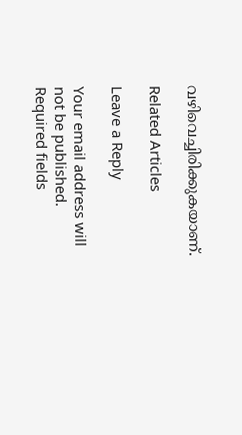വഴിവെച്ചിരിക്കുകയാണ്.

Related Articles

Leave a Reply

Your email address will not be published. Required fields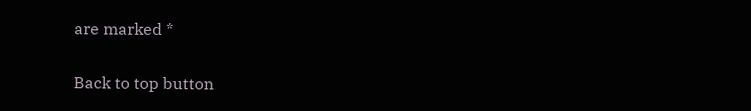are marked *

Back to top button